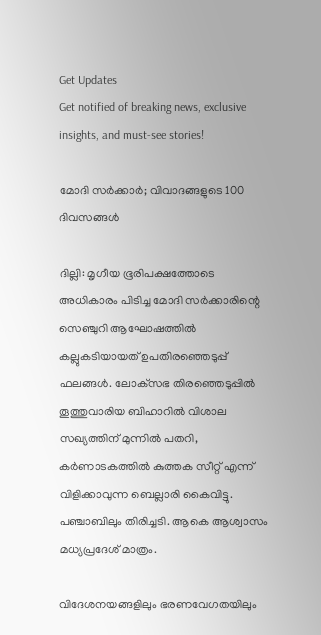Get Updates
Get notified of breaking news, exclusive insights, and must-see stories!

മോദി സര്‍ക്കാര്‍; വിവാദങ്ങളുടെ 100 ദിവസങ്ങള്‍

ദില്ലി: മൃഗീയ ഭൂരിപക്ഷത്തോടെ അധികാരം പിടിച്ച മോദി സര്‍ക്കാരിന്റെ സെഞ്ചുറി ആഘോഷത്തില്‍ കല്ലുകടിയായത് ഉപതിരഞ്ഞെടുപ്പ് ഫലങ്ങള്‍. ലോക്‌സഭ തിരഞ്ഞെടുപ്പില്‍ തൂത്തുവാരിയ ബിഹാറില്‍ വിശാല സഖ്യത്തിന് മുന്നില്‍ പതറി, കര്‍ണാടകത്തില്‍ കുത്തക സീറ്റ് എന്ന് വിളിക്കാവുന്ന ബെല്ലാരി കൈവിട്ടു. പഞ്ചാബിലും തിരിച്ചടി. ആകെ ആശ്വാസം മധ്യപ്രദേശ് മാത്രം.

വിദേശനയങ്ങളിലും ഭരണവേഗതയിലും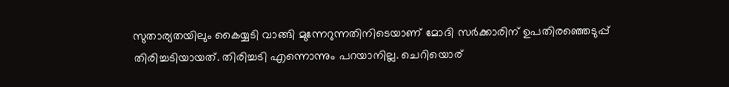സുതാര്യതയിലും കൈയ്യടി വാങ്ങി മുന്നേറുന്നതിനിടെയാണ് മോദി സര്‍ക്കാരിന് ഉപതിരഞ്ഞെടുപ്പ് തിരിച്ചടിയായത്. തിരിച്ചടി എന്നൊന്നും പറയാനില്ല. ചെറിയൊര്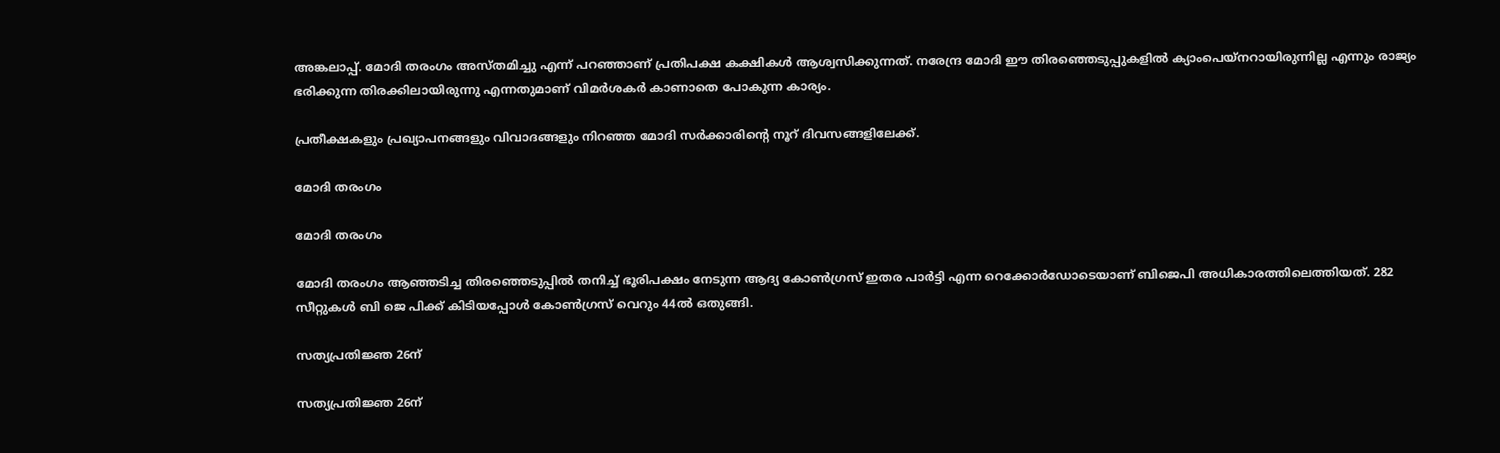അങ്കലാപ്പ്. മോദി തരംഗം അസ്തമിച്ചു എന്ന് പറഞ്ഞാണ് പ്രതിപക്ഷ കക്ഷികള്‍ ആശ്വസിക്കുന്നത്. നരേന്ദ്ര മോദി ഈ തിരഞ്ഞെടുപ്പുകളില്‍ ക്യാംപെയ്‌നറായിരുന്നില്ല എന്നും രാജ്യം ഭരിക്കുന്ന തിരക്കിലായിരുന്നു എന്നതുമാണ് വിമര്‍ശകര്‍ കാണാതെ പോകുന്ന കാര്യം.

പ്രതീക്ഷകളും പ്രഖ്യാപനങ്ങളും വിവാദങ്ങളും നിറഞ്ഞ മോദി സര്‍ക്കാരിന്റെ നൂറ് ദിവസങ്ങളിലേക്ക്.

മോദി തരംഗം

മോദി തരംഗം

മോദി തരംഗം ആഞ്ഞടിച്ച തിരഞ്ഞെടുപ്പില്‍ തനിച്ച് ഭൂരിപക്ഷം നേടുന്ന ആദ്യ കോണ്‍ഗ്രസ് ഇതര പാര്‍ട്ടി എന്ന റെക്കോര്‍ഡോടെയാണ് ബിജെപി അധികാരത്തിലെത്തിയത്. 282 സീറ്റുകള്‍ ബി ജെ പിക്ക് കിടിയപ്പോള്‍ കോണ്‍ഗ്രസ് വെറും 44ല്‍ ഒതുങ്ങി.

സത്യപ്രതിജ്ഞ 26ന്

സത്യപ്രതിജ്ഞ 26ന്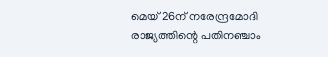മെയ് 26ന് നരേന്ദ്രമോദി രാജ്യത്തിന്റെ പതിനഞ്ചാം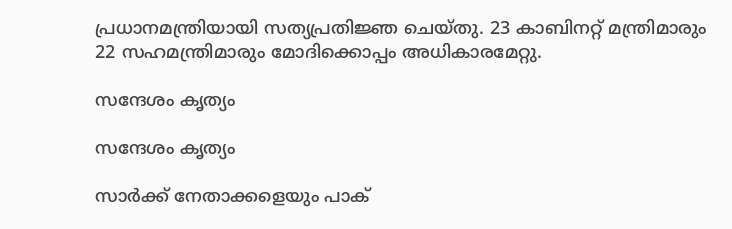പ്രധാനമന്ത്രിയായി സത്യപ്രതിജ്ഞ ചെയ്തു. 23 കാബിനറ്റ് മന്ത്രിമാരും 22 സഹമന്ത്രിമാരും മോദിക്കൊപ്പം അധികാരമേറ്റു.

സന്ദേശം കൃത്യം

സന്ദേശം കൃത്യം

സാര്‍ക്ക് നേതാക്കളെയും പാക്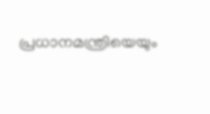പ്രധാനമന്ത്രിയെയും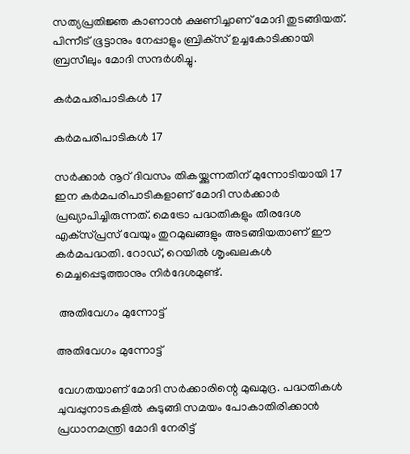സത്യപ്രതിജ്ഞ കാണാന്‍ ക്ഷണിച്ചാണ് മോദി തുടങ്ങിയത്. പിന്നീട് ഭൂട്ടാനും നേപ്പാളും ബ്രിക്‌സ് ഉച്ചകോടിക്കായി ബ്രസീലും മോദി സന്ദര്‍ശിച്ചു.

കര്‍മപരിപാടികള്‍ 17

കര്‍മപരിപാടികള്‍ 17

സര്‍ക്കാര്‍ നൂറ് ദിവസം തികയ്ക്കുന്നതിന് മുന്നോടിയായി 17 ഇന കര്‍മപരിപാടികളാണ് മോദി സര്‍ക്കാര്‍ പ്രഖ്യാപിച്ചിരുന്നത്. മെട്രോ പദ്ധതികളും തീരദേശ എക്‌സ്പ്രസ് വേയും തുറമുഖങ്ങളും അടങ്ങിയതാണ് ഈ കര്‍മപദ്ധതി. റോഡ്, റെയില്‍ ശൃംഖലകള്‍ മെച്ചപ്പെടുത്താനും നിര്‍ദേശമുണ്ട്.

 അതിവേഗം മുന്നോട്ട്

അതിവേഗം മുന്നോട്ട്

വേഗതയാണ് മോദി സര്‍ക്കാരിന്റെ മുഖമുദ്ര. പദ്ധതികള്‍ ചുവപ്പുനാടകളില്‍ കുടുങ്ങി സമയം പോകാതിരിക്കാന്‍ പ്രധാനമന്ത്രി മോദി നേരിട്ട്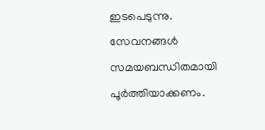ഇടപെടുന്നു. സേവനങ്ങള്‍ സമയബന്ധിതമായി പൂര്‍ത്തിയാക്കണം.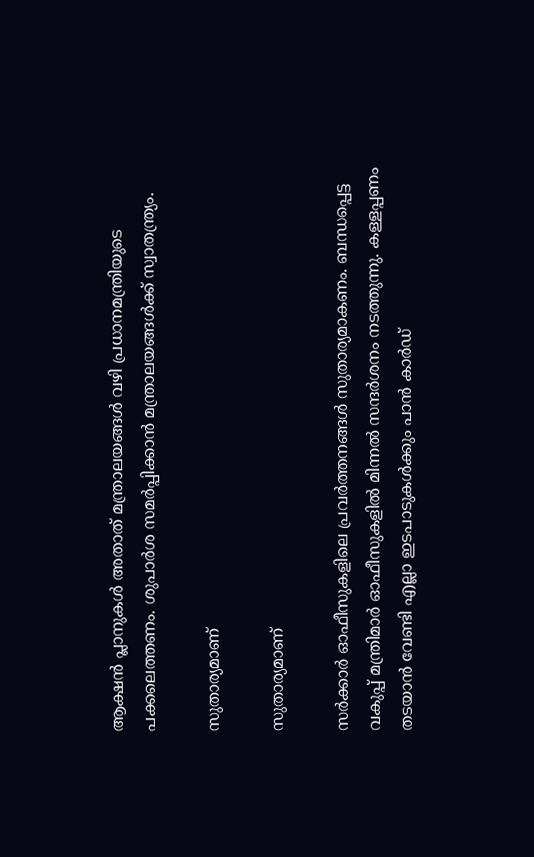ആക്ഷന്‍ പ്ലാനുകള്‍ അതാത് മന്ത്രാലയങ്ങള്‍ വഴി പ്രധാനമന്ത്രിയുടെ പക്കലെത്തണം. ശുപാര്‍ശ സമര്‍പ്പിക്കാന്‍ മന്ത്രാലയങ്ങള്‍ക്ക് സ്വാതന്ത്ര്യം.

സുതാര്യമാണ്

സുതാര്യമാണ്

സര്‍ക്കാര്‍ ഓഫീസുകളിലെ പ്രവര്‍ത്തനങ്ങള്‍ സുതാര്യമാകണം. ബന്ധപ്പെട്ട വകുപ്പ് മന്ത്രിമാര്‍ ഓഫീസുകളില്‍ മിന്നല്‍ സന്ദര്‍ശനം നടത്തുന്നു. കള്ളപ്പണം തടയാന്‍ വേണ്ടി എല്ലാ ഇടപാടുകള്‍ക്കും പാന്‍ കാര്‍ഡ്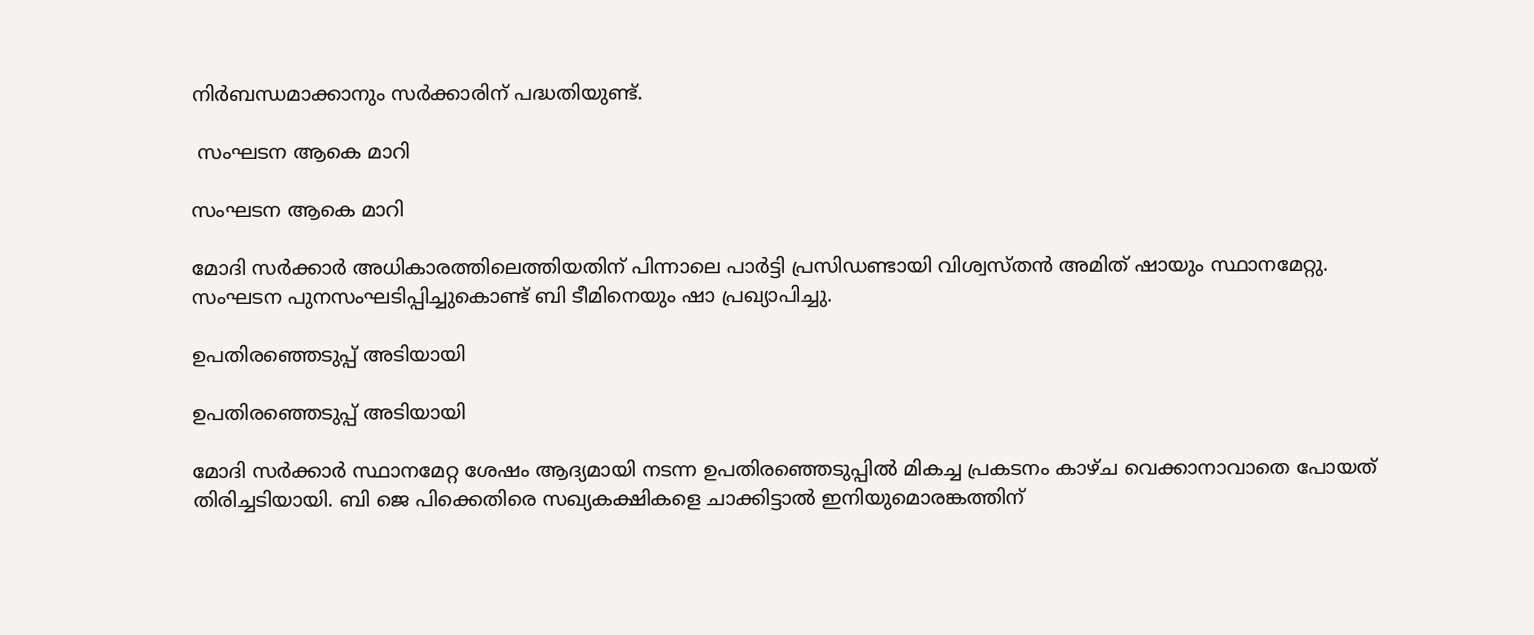നിര്‍ബന്ധമാക്കാനും സര്‍ക്കാരിന് പദ്ധതിയുണ്ട്.

 സംഘടന ആകെ മാറി

സംഘടന ആകെ മാറി

മോദി സര്‍ക്കാര്‍ അധികാരത്തിലെത്തിയതിന് പിന്നാലെ പാര്‍ട്ടി പ്രസിഡണ്ടായി വിശ്വസ്തന്‍ അമിത് ഷായും സ്ഥാനമേറ്റു. സംഘടന പുനസംഘടിപ്പിച്ചുകൊണ്ട് ബി ടീമിനെയും ഷാ പ്രഖ്യാപിച്ചു.

ഉപതിരഞ്ഞെടുപ്പ് അടിയായി

ഉപതിരഞ്ഞെടുപ്പ് അടിയായി

മോദി സര്‍ക്കാര്‍ സ്ഥാനമേറ്റ ശേഷം ആദ്യമായി നടന്ന ഉപതിരഞ്ഞെടുപ്പില്‍ മികച്ച പ്രകടനം കാഴ്ച വെക്കാനാവാതെ പോയത് തിരിച്ചടിയായി. ബി ജെ പിക്കെതിരെ സഖ്യകക്ഷികളെ ചാക്കിട്ടാല്‍ ഇനിയുമൊരങ്കത്തിന്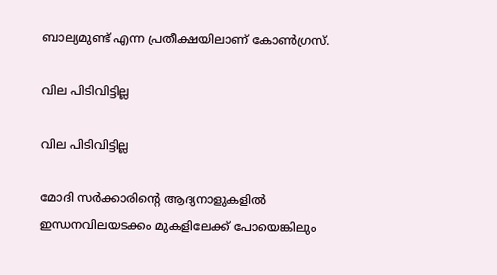ബാല്യമുണ്ട് എന്ന പ്രതീക്ഷയിലാണ് കോണ്‍ഗ്രസ്.

വില പിടിവിട്ടില്ല

വില പിടിവിട്ടില്ല

മോദി സര്‍ക്കാരിന്റെ ആദ്യനാളുകളില്‍ ഇന്ധനവിലയടക്കം മുകളിലേക്ക് പോയെങ്കിലും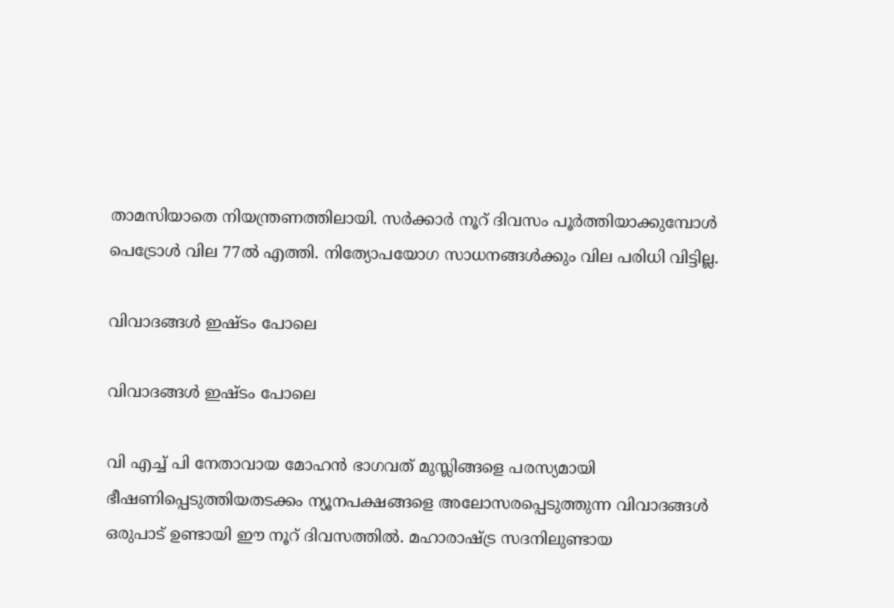താമസിയാതെ നിയന്ത്രണത്തിലായി. സര്‍ക്കാര്‍ നൂറ് ദിവസം പൂര്‍ത്തിയാക്കുമ്പോള്‍ പെട്രോള്‍ വില 77ല്‍ എത്തി. നിത്യോപയോഗ സാധനങ്ങള്‍ക്കും വില പരിധി വിട്ടില്ല.

വിവാദങ്ങള്‍ ഇഷ്ടം പോലെ

വിവാദങ്ങള്‍ ഇഷ്ടം പോലെ

വി എച്ച് പി നേതാവായ മോഹന്‍ ഭാഗവത് മുസ്ലിങ്ങളെ പരസ്യമായി ഭീഷണിപ്പെടുത്തിയതടക്കം ന്യൂനപക്ഷങ്ങളെ അലോസരപ്പെടുത്തുന്ന വിവാദങ്ങള്‍ ഒരുപാട് ഉണ്ടായി ഈ നൂറ് ദിവസത്തില്‍. മഹാരാഷ്ട്ര സദനിലുണ്ടായ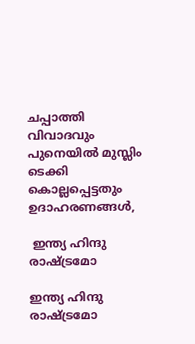ചപ്പാത്തി വിവാദവും പുനെയില്‍ മുസ്ലിം ടെക്കി കൊല്ലപ്പെട്ടതും ഉദാഹരണങ്ങള്‍,

 ഇന്ത്യ ഹിന്ദു രാഷ്ട്രമോ

ഇന്ത്യ ഹിന്ദു രാഷ്ട്രമോ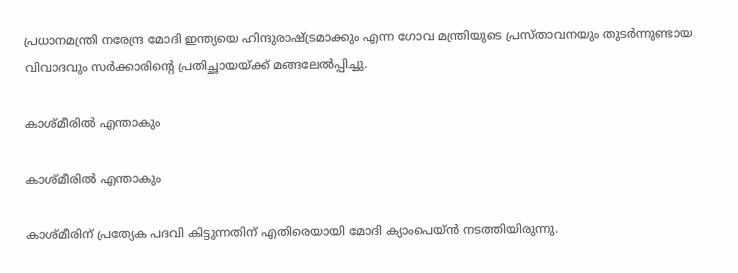പ്രധാനമന്ത്രി നരേന്ദ്ര മോദി ഇന്ത്യയെ ഹിന്ദുരാഷ്ട്രമാക്കും എന്ന ഗോവ മന്ത്രിയുടെ പ്രസ്താവനയും തുടര്‍ന്നുണ്ടായ വിവാദവും സര്‍ക്കാരിന്റെ പ്രതിച്ഛായയ്ക്ക് മങ്ങലേല്‍പ്പിച്ചു.

കാശ്മീരില്‍ എന്താകും

കാശ്മീരില്‍ എന്താകും

കാശ്മീരിന് പ്രത്യേക പദവി കിട്ടുന്നതിന് എതിരെയായി മോദി ക്യാംപെയ്ന്‍ നടത്തിയിരുന്നു.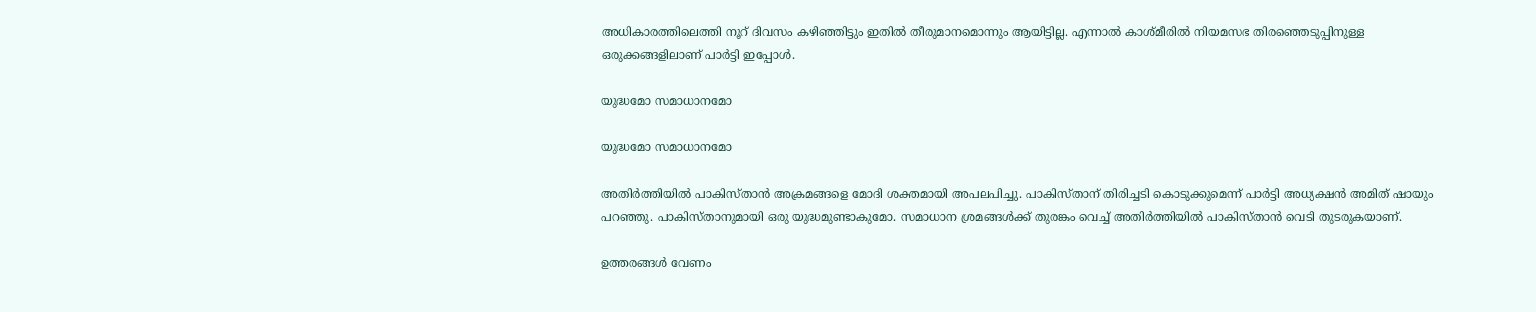അധികാരത്തിലെത്തി നൂറ് ദിവസം കഴിഞ്ഞിട്ടും ഇതില്‍ തീരുമാനമൊന്നും ആയിട്ടില്ല. എന്നാല്‍ കാശ്മീരില്‍ നിയമസഭ തിരഞ്ഞെടുപ്പിനുള്ള ഒരുക്കങ്ങളിലാണ് പാര്‍ട്ടി ഇപ്പോള്‍.

യുദ്ധമോ സമാധാനമോ

യുദ്ധമോ സമാധാനമോ

അതിര്‍ത്തിയില്‍ പാകിസ്താന്‍ അക്രമങ്ങളെ മോദി ശക്തമായി അപലപിച്ചു. പാകിസ്താന് തിരിച്ചടി കൊടുക്കുമെന്ന് പാര്‍ട്ടി അധ്യക്ഷന്‍ അമിത് ഷായും പറഞ്ഞു. പാകിസ്താനുമായി ഒരു യുദ്ധമുണ്ടാകുമോ. സമാധാന ശ്രമങ്ങള്‍ക്ക് തുരങ്കം വെച്ച് അതിര്‍ത്തിയില്‍ പാകിസ്താന്‍ വെടി തുടരുകയാണ്.

ഉത്തരങ്ങള്‍ വേണം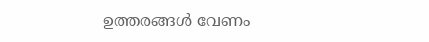ഉത്തരങ്ങള്‍ വേണം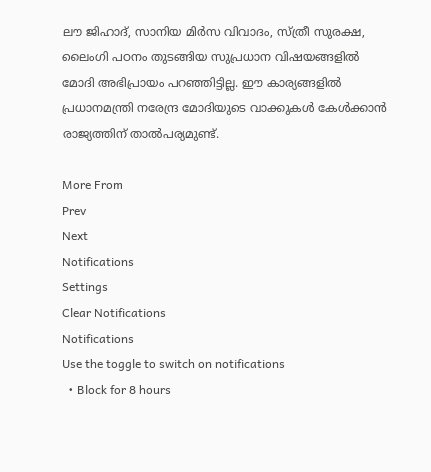ലൗ ജിഹാദ്, സാനിയ മിര്‍സ വിവാദം, സ്ത്രീ സുരക്ഷ, ലൈംഗി പഠനം തുടങ്ങിയ സുപ്രധാന വിഷയങ്ങളില്‍ മോദി അഭിപ്രായം പറഞ്ഞിട്ടില്ല. ഈ കാര്യങ്ങളില്‍ പ്രധാനമന്ത്രി നരേന്ദ്ര മോദിയുടെ വാക്കുകള്‍ കേള്‍ക്കാന്‍ രാജ്യത്തിന് താല്‍പര്യമുണ്ട്.

More From
Prev
Next
Notifications
Settings
Clear Notifications
Notifications
Use the toggle to switch on notifications
  • Block for 8 hours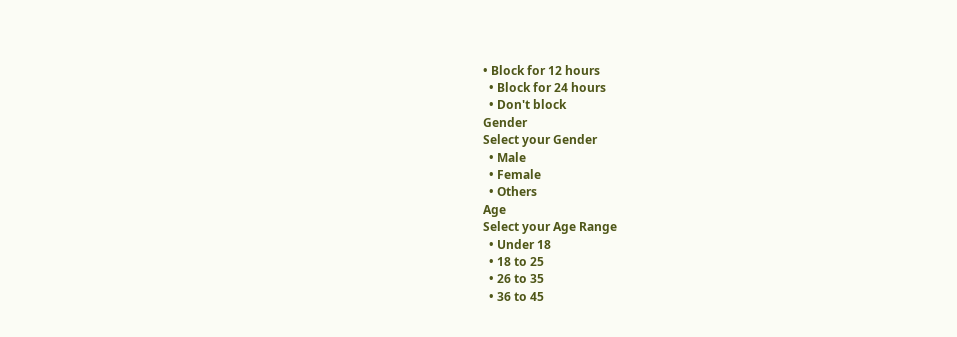• Block for 12 hours
  • Block for 24 hours
  • Don't block
Gender
Select your Gender
  • Male
  • Female
  • Others
Age
Select your Age Range
  • Under 18
  • 18 to 25
  • 26 to 35
  • 36 to 45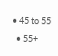• 45 to 55
  • 55+